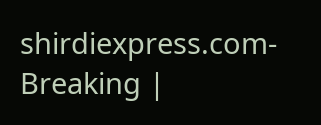shirdiexpress.com-Breaking |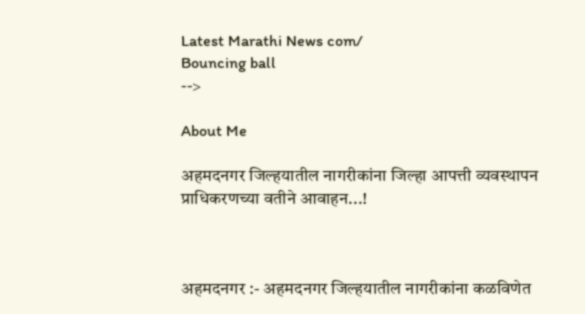Latest Marathi News com/
Bouncing ball
-->

About Me

अहमदनगर जिल्हयातील नागरीकांना जिल्हा आपत्ती व्यवस्थापन प्राधिकरणच्या वतीने आवाहन...!



अहमदनगर :- अहमदनगर जिल्हयातील नागरीकांना कळविणेत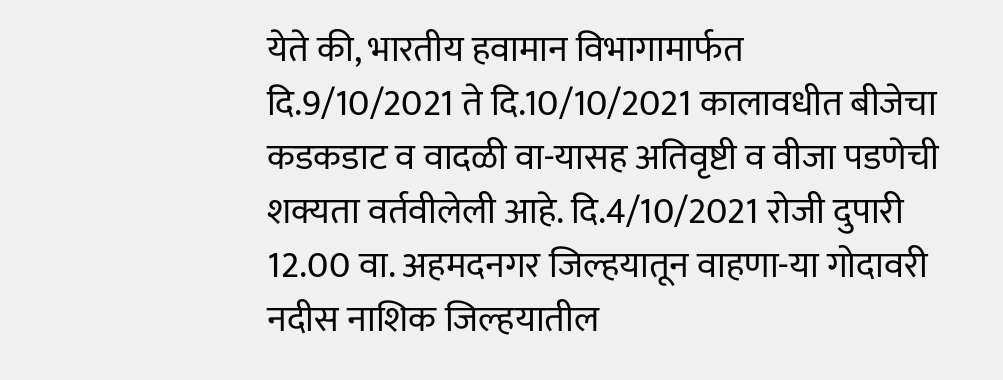येते की, भारतीय हवामान विभागामार्फत
दि.9/10/2021 ते दि.10/10/2021 कालावधीत बीजेचा कडकडाट व वादळी वा-यासह अतिवृष्टी व वीजा पडणेची शक्यता वर्तवीलेली आहे. दि.4/10/2021 रोजी दुपारी 12.00 वा. अहमदनगर जिल्हयातून वाहणा-या गोदावरी नदीस नाशिक जिल्हयातील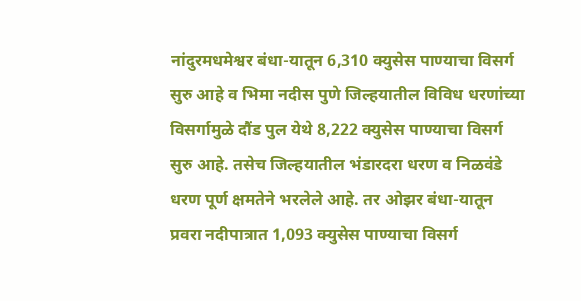नांदुरमधमेश्वर बंधा-यातून 6,310 क्युसेस पाण्याचा विसर्ग सुरु आहे व भिमा नदीस पुणे जिल्हयातील विविध धरणांच्या विसर्गामुळे दौंड पुल येथे 8,222 क्युसेस पाण्याचा विसर्ग सुरु आहे. तसेच जिल्हयातील भंडारदरा धरण व निळवंडे धरण पूर्ण क्षमतेने भरलेले आहे. तर ओझर बंधा-यातून प्रवरा नदीपात्रात 1,093 क्युसेस पाण्याचा विसर्ग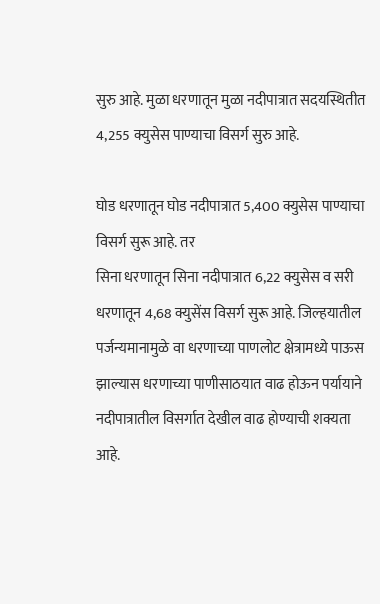सुरु आहे. मुळा धरणातून मुळा नदीपात्रात सदयस्थितीत 4,255 क्युसेस पाण्याचा विसर्ग सुरु आहे.

घोड धरणातून घोड नदीपात्रात 5,400 क्युसेस पाण्याचा विसर्ग सुरू आहे. तर
सिना धरणातून सिना नदीपात्रात 6,22 क्युसेस व सरी धरणातून 4,68 क्युसेंस विसर्ग सुरू आहे. जिल्हयातील
पर्जन्यमानामुळे वा धरणाच्या पाणलोट क्षेत्रामध्ये पाऊस झाल्यास धरणाच्या पाणीसाठयात वाढ होऊन पर्यायाने नदीपात्रातील विसर्गात देखील वाढ होण्याची शक्यता आहे.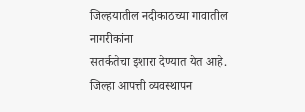जिल्हयातील नदीकाठच्या गावातील नागरीकांना
सतर्कतेचा इशारा देण्यात येत आहे.
जिल्हा आपत्ती व्यवस्थापन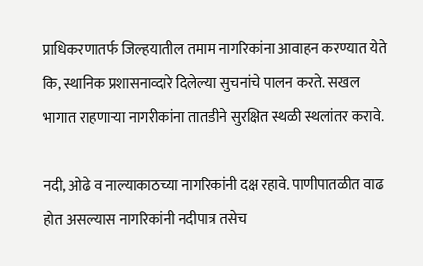प्राधिकरणातर्फ जिल्हयातील तमाम नागरिकांना आवाहन करण्यात येते कि, स्थानिक प्रशासनाव्दारे दिलेल्या सुचनांचे पालन करते. सखल भागात राहणाऱ्या नागरीकांना तातडीने सुरक्षित स्थळी स्थलांतर करावे.

नदी, ओढे व नाल्याकाठच्या नागरिकांनी दक्ष रहावे. पाणीपातळीत वाढ होत असल्यास नागरिकांनी नदीपात्र तसेच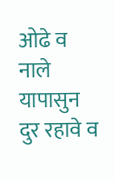ओढे व नाले यापासुन दुर रहावे व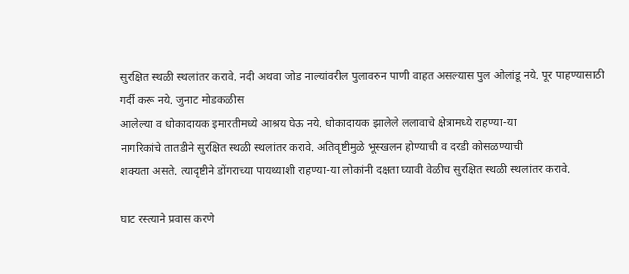सुरक्षित स्थळी स्थलांतर करावे. नदी अथवा जोड नाल्यांवरील पुलावरुन पाणी वाहत असल्यास पुल ओलांडू नये. पूर पाहण्यासाठी गर्दी करू नये. जुनाट मोडकळीस
आलेल्या व धोकादायक इमारतीमध्ये आश्रय घेऊ नये. धोकादायक झालेले ललावाचे क्षेत्रामध्ये राहण्या-या
नागरिकांचे तातडीने सुरक्षित स्थळी स्थलांतर करावे. अतिवृष्टीमुळे भूस्खलन होण्याची व दरडी कोसळण्याची
शक्यता असते. त्यादृष्टीने डोंगराच्या पायथ्याशी राहण्या-या लोकांनी दक्षता घ्यावी वेळीच सुरक्षित स्थळी स्थलांतर करावे.

घाट रस्त्याने प्रवास करणे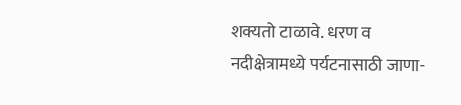शक्यतो टाळावे. धरण व नदीक्षेत्रामध्ये पर्यटनासाठी जाणा-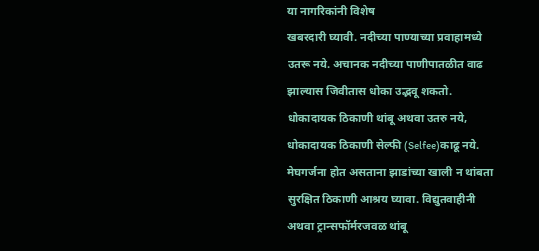या नागरिकांनी विशेष
खबरदारी घ्यावी. नदीच्या पाण्याच्या प्रवाहामध्ये उतरू नये. अचानक नदीच्या पाणीपातळीत वाढ झाल्यास जिवीतास धोका उद्भवू शकतो. धोकादायक ठिकाणी थांबू अथवा उतरु नये, धोकादायक ठिकाणी सेल्फी (Selfee)काढू नये. मेघगर्जना होत असताना झाडांच्या खाली न थांबता सुरक्षित ठिकाणी आश्रय घ्यावा. विद्युतवाहीनी अथवा ट्रान्सफॉर्मरजवळ थांबू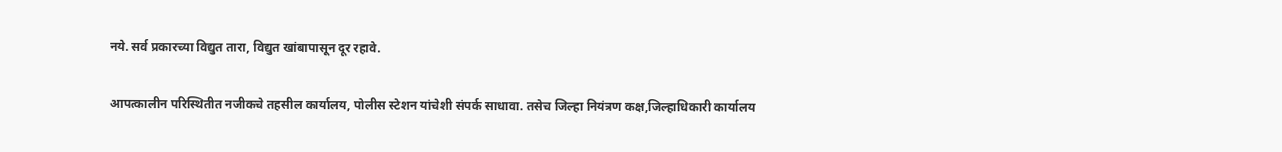नये. सर्व प्रकारच्या विद्युत तारा, विद्युत खांबापासून दूर रहावे.

आपत्कालीन परिस्थितीत नजीकचे तहसील कार्यालय, पोलीस स्टेशन यांचेशी संपर्क साधावा. तसेच जिल्हा नियंत्रण कक्ष,जिल्हाधिकारी कार्यालय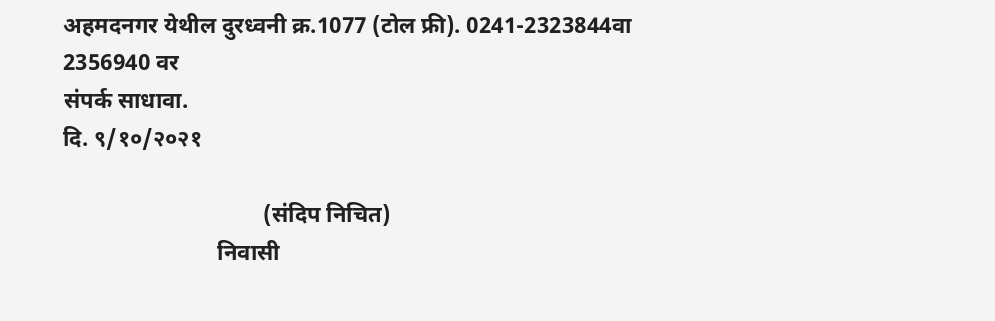अहमदनगर येथील दुरध्वनी क्र.1077 (टोल फ्री). 0241-2323844वा 2356940 वर
संपर्क साधावा.
दि. ९/१०/२०२१

                                   (संदिप निचित)
                           निवासी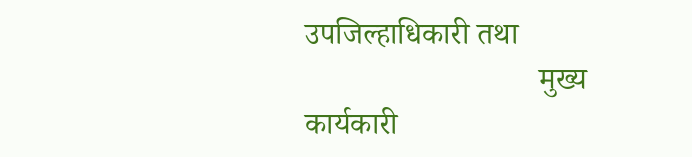उपजिल्हाधिकारी तथा
                              मुख्य कार्यकारी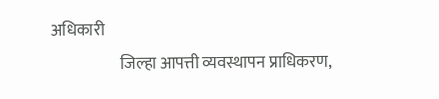अधिकारी
                     जिल्हा आपत्ती व्यवस्थापन प्राधिकरण,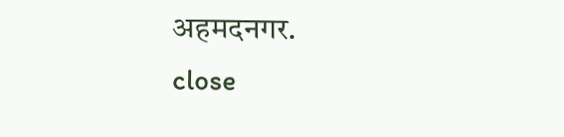अहमदनगर.
close